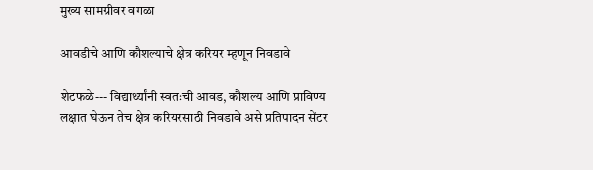मुख्य सामग्रीवर वगळा

आवडीचे आणि कौशल्याचे क्षेत्र करियर म्हणून निवडावे

शेटफळे--- विद्यार्थ्यांनी स्वतःची आवड, कौशल्य आणि प्राविण्य लक्षात घेऊन तेच क्षेत्र करियरसाठी निवडावे असे प्रतिपादन सेंटर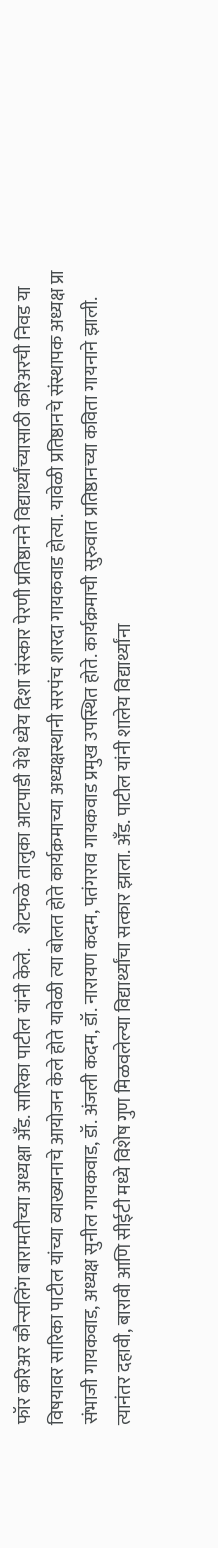फॉर करिअर कौन्सलिंग बारामतीच्या अध्यक्षा अँड. सारिका पाटील यांनी केले.    शेटफळे तालुका आटपाडी येथे ध्येय दिशा संस्कार पेरणी प्रतिष्ठानने विद्यार्थ्यांच्यासाठी करिअरची निवड या विषयावर सारिका पाटील यांच्या व्याख्यानाचे आयोजन केले होते यावेळी त्या बोलत होते कार्यक्रमाच्या अध्यक्षस्थानी सरपंच शारदा गायकवाड होत्या. यावेळी प्रतिष्ठानचे संस्थापक अध्यक्ष प्रा संभाजी गायकवाड, अध्यक्ष सुनील गायकवाड, डॉ. अंजली कदम, डॉ. नारायण कदम, पतंगराव गायकवाड प्रमुख उपस्थित होते. कार्यक्रमाची सुरुवात प्रतिष्ठानच्या कविता गायनाने झाली. त्यानंतर दहावी, बारावी आणि सीईटी मध्ये विशेष गुण मिळवलेल्या विद्यार्थ्यांचा सत्कार झाला. अँड. पाटील यांनी शालेय विद्यार्थ्यांना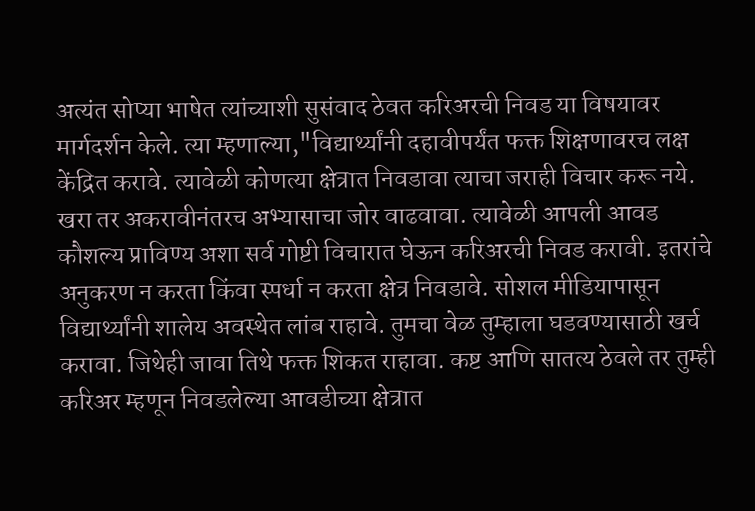अत्यंत सोप्या भाषेत त्यांच्याशी सुसंवाद ठेवत करिअरची निवड या विषयावर मार्गदर्शन केले. त्या म्हणाल्या,"विद्यार्थ्यांनी दहावीपर्यंत फक्त शिक्षणावरच लक्ष केंद्रित करावे. त्यावेळी कोणत्या क्षेत्रात निवडावा त्याचा जराही विचार करू नये. खरा तर अकरावीनंतरच अभ्यासाचा जोर वाढवावा. त्यावेळी आपली आवड कौशल्य प्राविण्य अशा सर्व गोष्टी विचारात घेऊन करिअरची निवड करावी. इतरांचे अनुकरण न करता किंवा स्पर्धा न करता क्षेत्र निवडावे. सोशल मीडियापासून विद्यार्थ्यांनी शालेय अवस्थेत लांब राहावे. तुमचा वेळ तुम्हाला घडवण्यासाठी खर्च करावा. जिथेही जावा तिथे फक्त शिकत राहावा. कष्ट आणि सातत्य ठेवले तर तुम्ही करिअर म्हणून निवडलेल्या आवडीच्या क्षेत्रात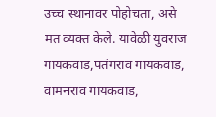उच्च स्थानावर पोहोचता, असे मत व्यक्त केले. यावेळी युवराज गायकवाड,पतंगराव गायकवाड, वामनराव गायकवाड,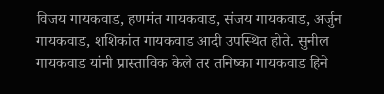विजय गायकवाड, हणमंत गायकवाड, संजय गायकवाड, अर्जुन गायकवाड, शशिकांत गायकवाड आदी उपस्थित होते. सुनील गायकवाड यांनी प्रास्ताविक केले तर तनिष्का गायकवाड हिने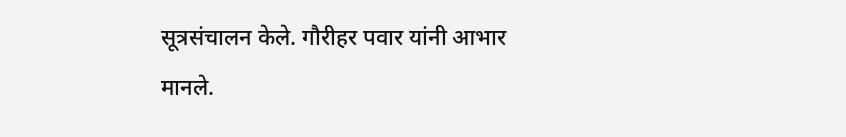सूत्रसंचालन केले. गौरीहर पवार यांनी आभार मानले.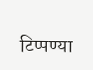टिप्पण्या